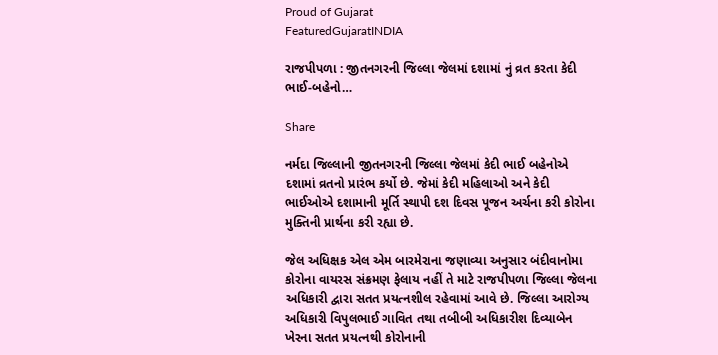Proud of Gujarat
FeaturedGujaratINDIA

રાજપીપળા : જીતનગરની જિલ્લા જેલમાં દશામાં નું વ્રત કરતા કેદી ભાઈ-બહેનો…

Share

નર્મદા જિલ્લાની જીતનગરની જિલ્લા જેલમાં કેદી ભાઈ બહેનોએ દશામાં વ્રતનો પ્રારંભ કર્યો છે. જેમાં કેદી મહિલાઓ અને કેદી ભાઈઓએ દશામાની મૂર્તિ સ્થાપી દશ દિવસ પૂજન અર્ચના કરી કોરોના મુક્તિની પ્રાર્થના કરી રહ્યા છે.

જેલ અધિક્ષક એલ એમ બારમેરાના જણાવ્યા અનુસાર બંદીવાનોમા કોરોના વાયરસ સંક્રમણ ફેલાય નહીં તે માટે રાજપીપળા જિલ્લા જેલના અધિકારી દ્વારા સતત પ્રયત્નશીલ રહેવામાં આવે છે. જિલ્લા આરોગ્ય અધિકારી વિપુલભાઈ ગાવિત તથા તબીબી અધિકારીશ દિવ્યાબેન ખેરના સતત પ્રયત્નથી કોરોનાની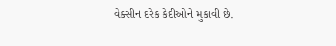વેક્સીન દરેક કેદીઓને મુકાવી છે.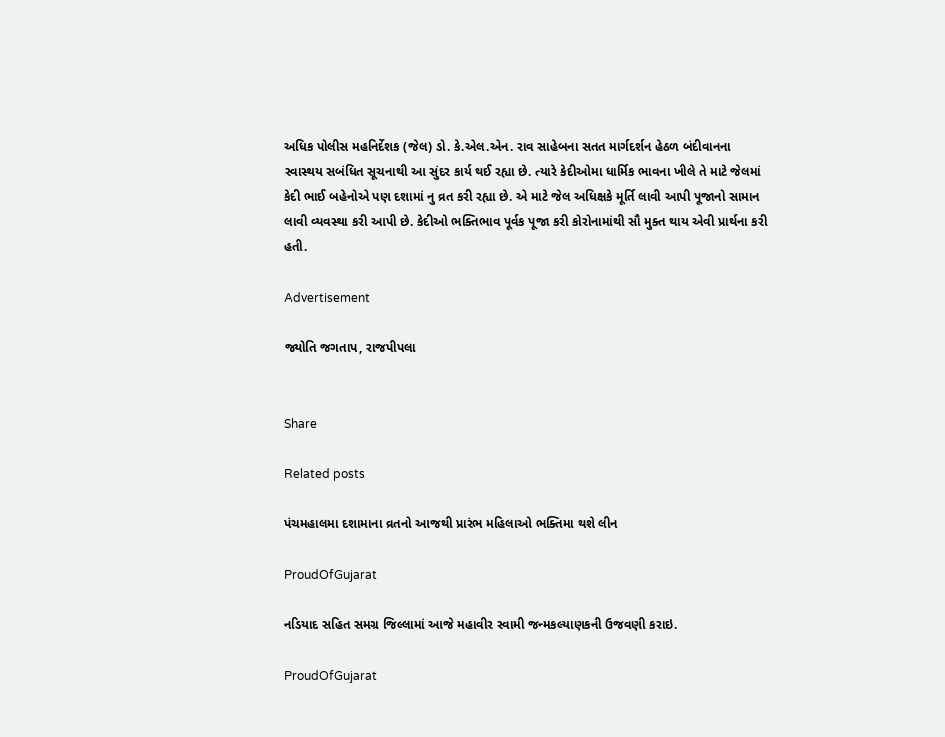અધિક પોલીસ મહનિર્દેશક (જેલ) ડો. કે.એલ.એન. રાવ સાહેબના સતત માર્ગદર્શન હેઠળ બંદીવાનના સ્વાસ્થય સબંધિત સૂચનાથી આ સુંદર કાર્ય થઈ રહ્યા છે. ત્યારે કેદીઓમા ધાર્મિક ભાવના ખીલે તે માટે જેલમાં કેદી ભાઈ બહેનોએ પણ દશામાં નુ વ્રત કરી રહ્યા છે. એ માટે જેલ અધિક્ષકે મૂર્તિ લાવી આપી પૂજાનો સામાન લાવી વ્યવસ્થા કરી આપી છે. કેદીઓ ભક્તિભાવ પૂર્વક પૂજા કરી કોરોનામાંથી સૌ મુક્ત થાય એવી પ્રાર્થના કરી હતી.

Advertisement

જ્યોતિ જગતાપ, રાજપીપલા


Share

Related posts

પંચમહાલમા દશામાના વ્રતનો આજથી પ્રારંભ મહિલાઓ ભક્તિમા થશે લીન

ProudOfGujarat

નડિયાદ સહિત સમગ્ર જિલ્લામાં આજે મહાવીર સ્વામી જન્મકલ્યાણકની ઉજવણી કરાઇ.

ProudOfGujarat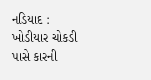નડિયાદ : ખોડીયાર ચોકડી પાસે કારની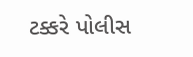ટક્કરે પોલીસ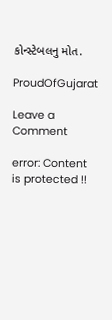કોન્સ્ટેબલનુ મોત.

ProudOfGujarat

Leave a Comment

error: Content is protected !!